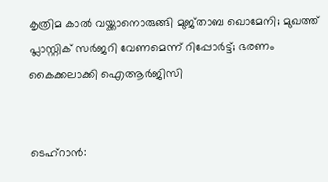കൃത്രിമ കാല്‍ വയ്ക്കാനൊരുങ്ങി മുജ്താബ ഖൊമേനി; മുഖത്ത് പ്ലാസ്റ്റിക് സര്‍ജറി വേണമെന്ന് റിപ്പോര്‍ട്ട്; ഭരണം കൈക്കലാക്കി ഐആര്‍ജിസി


ടെഹ്റാന്‍: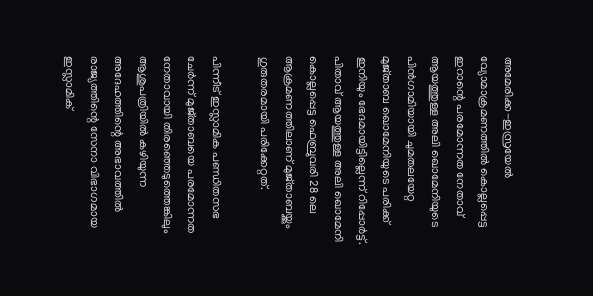അമേരിക്ക-ഇസ്രയേല്‍ വ്യോമാക്രമണത്തില്‍ കൊല്ലപ്പെട്ട ഇറാന്റെ പരമോന്നത നേതാവ് ആയത്തുള്ള അലി ഖൊമേനിയുടെ പിന്‍ഗാമിയായി ചുമതലയേറ്റ മുജ്താബ ഖൊമേനിയുടെ പരിക്ക് ഇനിയും ഭേദമായിട്ടില്ലെന്ന് റിപ്പോര്‍ട്ട്. പിതാവ് ആയത്തുള്ള അലി ഖൊമേനി കൊല്ലപ്പെട്ട ഫെബ്രുവരി 28 ലെ ആക്രമണത്തിലാണ് മുജ്താബയ്ക്കും ഗുരുതരമായി പരിക്കേറ്റത്.

പിന്നീട് ഇസ്ലാമിക പണ്ഡിതസഭ ചേര്‍ന്ന് മുജ്താബയെ പരമോന്നത നേതാവായി തിരഞ്ഞെടുത്തെങ്കിലും ആശുപത്രിയില്‍ കഴിയുന്ന അദേഹത്തിന്റെ അഭാവത്തില്‍ രാജ്യത്തിന്റെ സേനാ വിഭാഗമായ ഇസ്ലാമിക്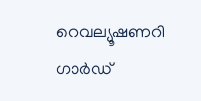റെവല്യൂഷണറി ഗാര്‍ഡ്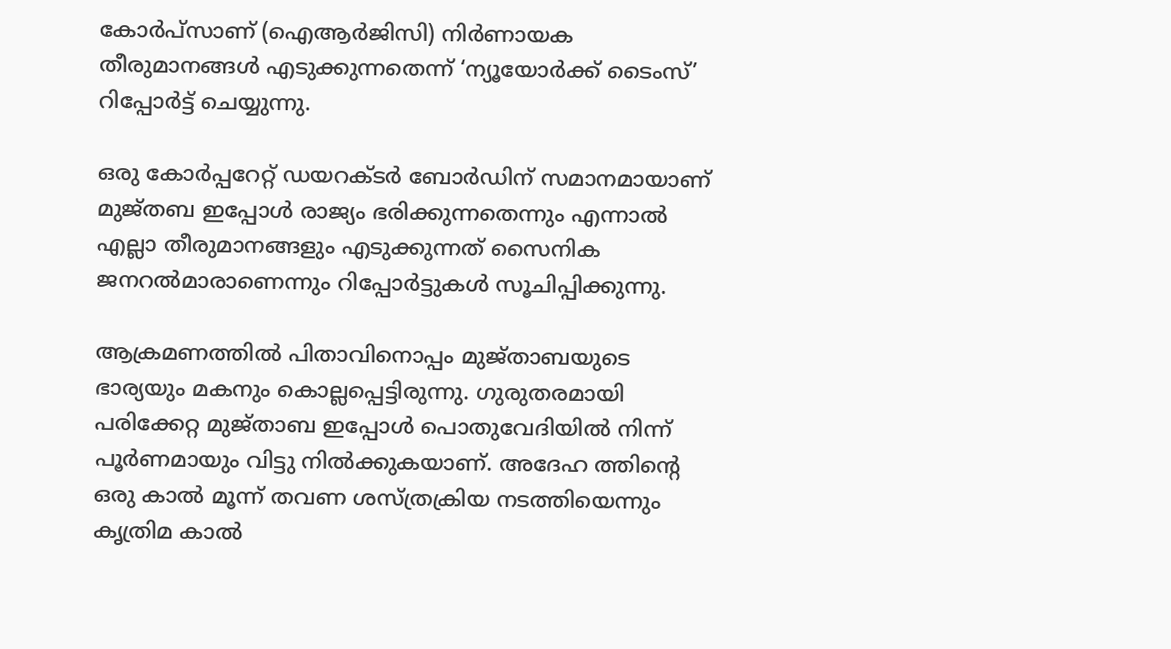കോര്‍പ്‌സാണ് (ഐആര്‍ജിസി) നിര്‍ണായക തീരുമാനങ്ങള്‍ എടുക്കുന്നതെന്ന് ‘ന്യൂയോര്‍ക്ക് ടൈംസ്’ റിപ്പോര്‍ട്ട് ചെയ്യുന്നു.

ഒരു കോര്‍പ്പറേറ്റ് ഡയറക്ടര്‍ ബോര്‍ഡിന് സമാനമായാണ് മുജ്തബ ഇപ്പോള്‍ രാജ്യം ഭരിക്കുന്നതെന്നും എന്നാല്‍ എല്ലാ തീരുമാനങ്ങളും എടുക്കുന്നത് സൈനിക ജനറല്‍മാരാണെന്നും റിപ്പോര്‍ട്ടുകള്‍ സൂചിപ്പിക്കുന്നു.

ആക്രമണത്തില്‍ പിതാവിനൊപ്പം മുജ്താബയുടെ ഭാര്യയും മകനും കൊല്ലപ്പെട്ടിരുന്നു. ഗുരുതരമായി പരിക്കേറ്റ മുജ്താബ ഇപ്പോള്‍ പൊതുവേദിയില്‍ നിന്ന് പൂര്‍ണമായും വിട്ടു നില്‍ക്കുകയാണ്. അദേഹ ത്തിന്റെ ഒരു കാല്‍ മൂന്ന് തവണ ശസ്ത്രക്രിയ നടത്തിയെന്നും കൃത്രിമ കാല്‍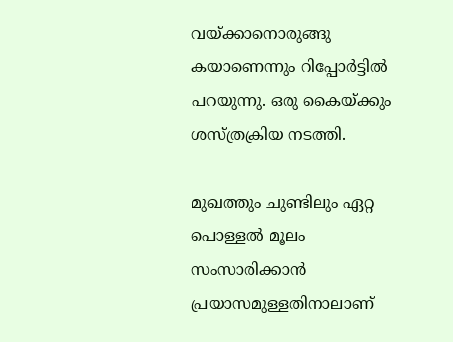വയ്ക്കാനൊരുങ്ങു കയാണെന്നും റിപ്പോര്‍ട്ടില്‍ പറയുന്നു. ഒരു കൈയ്ക്കും ശസ്ത്രക്രിയ നടത്തി.

മുഖത്തും ചുണ്ടിലും ഏറ്റ പൊള്ളല്‍ മൂലം സംസാരിക്കാന്‍ പ്രയാസമുള്ളതിനാലാണ്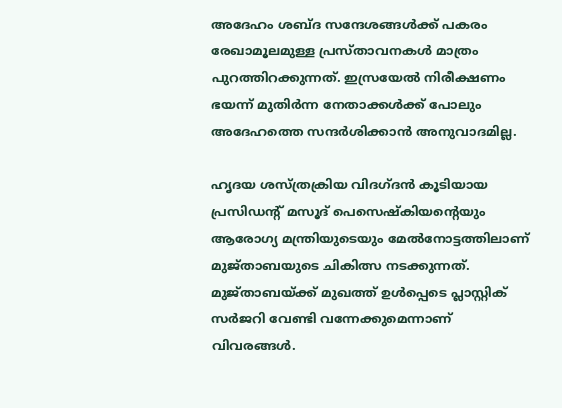അദേഹം ശബ്ദ സന്ദേശങ്ങള്‍ക്ക് പകരം രേഖാമൂലമുള്ള പ്രസ്താവനകള്‍ മാത്രം പുറത്തിറക്കുന്നത്. ഇസ്രയേല്‍ നിരീക്ഷണം ഭയന്ന് മുതിര്‍ന്ന നേതാക്കള്‍ക്ക് പോലും അദേഹത്തെ സന്ദര്‍ശിക്കാന്‍ അനുവാദമില്ല.

ഹൃദയ ശസ്ത്രക്രിയ വിദഗ്ദന്‍ കൂടിയായ പ്രസിഡന്റ് മസൂദ് പെസെഷ്‌കിയന്റെയും ആരോഗ്യ മന്ത്രിയുടെയും മേല്‍നോട്ടത്തിലാണ് മുജ്താബയുടെ ചികിത്സ നടക്കുന്നത്. മുജ്താബയ്ക്ക് മുഖത്ത് ഉള്‍പ്പെടെ പ്ലാസ്റ്റിക് സര്‍ജറി വേണ്ടി വന്നേക്കുമെന്നാണ് വിവരങ്ങള്‍.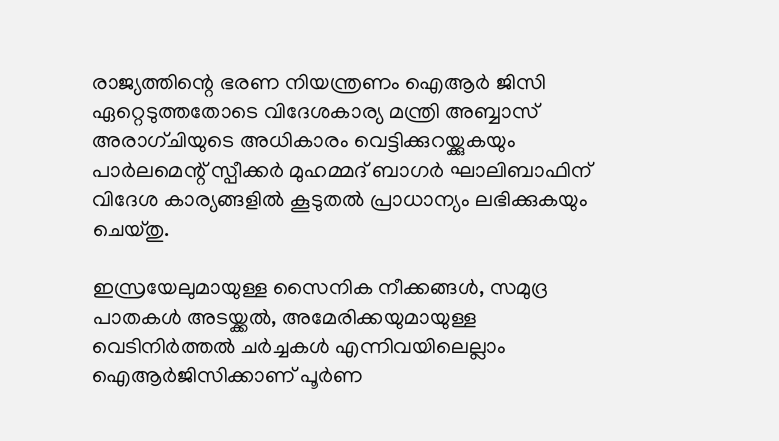രാജ്യത്തിന്റെ ഭരണ നിയന്ത്രണം ഐആര്‍ ജിസി ഏറ്റെടുത്തതോടെ വിദേശകാര്യ മന്ത്രി അബ്ബാസ് അരാഗ്ചിയുടെ അധികാരം വെട്ടിക്കുറയ്ക്കുകയും പാര്‍ലമെന്റ് സ്പീക്കര്‍ മുഹമ്മദ് ബാഗര്‍ ഘാലിബാഫിന് വിദേശ കാര്യങ്ങളില്‍ കൂടുതല്‍ പ്രാധാന്യം ലഭിക്കുകയും ചെയ്തു.

ഇസ്രയേലുമായുള്ള സൈനിക നീക്കങ്ങള്‍, സമുദ്ര പാതകള്‍ അടയ്ക്കല്‍, അമേരിക്കയുമായുള്ള വെടിനിര്‍ത്തല്‍ ചര്‍ച്ചകള്‍ എന്നിവയിലെല്ലാം ഐആര്‍ജിസിക്കാണ് പൂര്‍ണ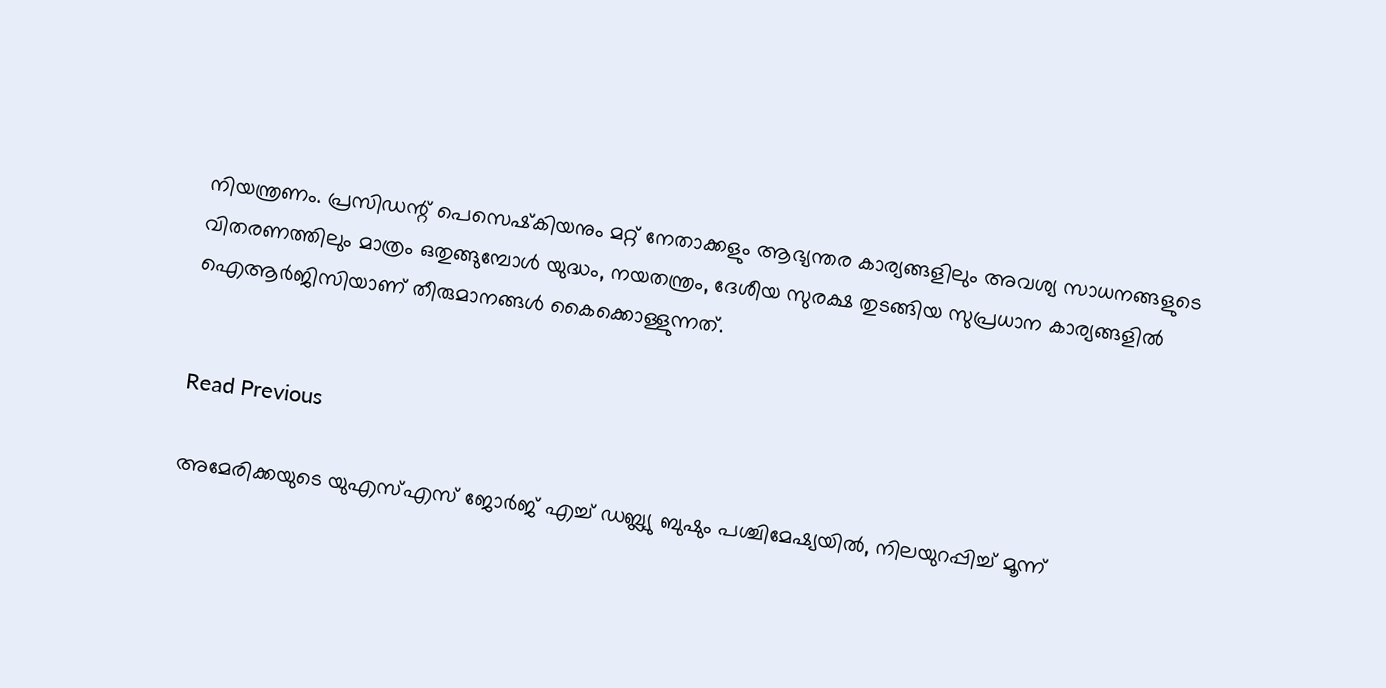നിയന്ത്രണം. പ്രസിഡന്റ് പെസെഷ്‌കിയനും മറ്റ് നേതാക്കളും ആഭ്യന്തര കാര്യങ്ങളിലും അവശ്യ സാധനങ്ങളുടെ വിതരണത്തിലും മാത്രം ഒതുങ്ങുമ്പോള്‍ യുദ്ധം, നയതന്ത്രം, ദേശീയ സുരക്ഷ തുടങ്ങിയ സുപ്രധാന കാര്യങ്ങളില്‍ ഐആര്‍ജിസിയാണ് തീരുമാനങ്ങള്‍ കൈക്കൊള്ളുന്നത്.


Read Previous

അമേരിക്കയുടെ യുഎസ്എസ് ജോര്‍ജ് എച്ച് ഡബ്ല്യു ബുഷും പശ്ചിമേഷ്യയില്‍, നിലയുറപ്പിച്ച് മൂന്ന്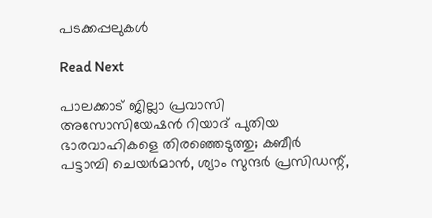പടക്കപ്പലുകള്‍

Read Next

പാലക്കാട് ജില്ലാ പ്രവാസി അസോസിയേഷന്‍ റിയാദ് പുതിയ ഭാരവാഹികളെ തിരഞ്ഞെടുത്തു; കബീർ പട്ടാമ്പി ചെയർമാൻ, ശ്യാം സുന്ദർ പ്രസിഡന്റ്,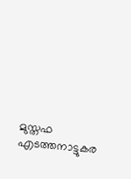മുസ്തഫ എടത്തനാട്ടുകര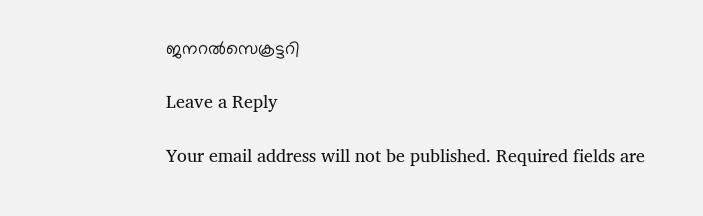ജനറല്‍സെക്രട്ടറി

Leave a Reply

Your email address will not be published. Required fields are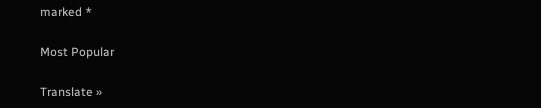marked *

Most Popular

Translate »